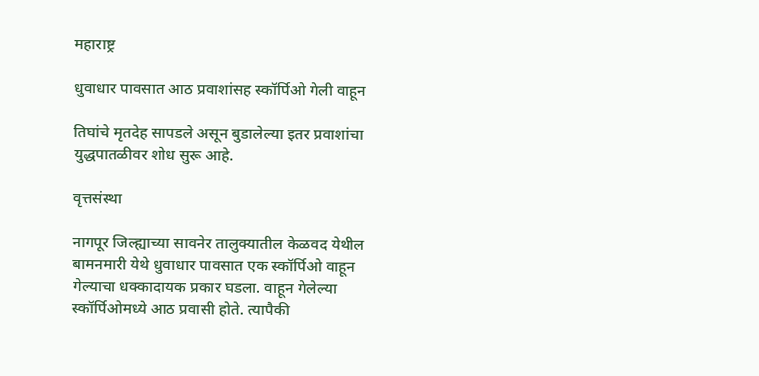महाराष्ट्र

धुवाधार पावसात आठ प्रवाशांसह स्कॉर्पिओ गेली वाहून

तिघांचे मृतदेह सापडले असून बुडालेल्या इतर प्रवाशांचा युद्धपातळीवर शोध सुरू आहे.

वृत्तसंस्था

नागपूर जिल्ह्याच्या सावनेर तालुक्यातील केळवद येथील बामनमारी येथे धुवाधार पावसात एक स्कॉर्पिओ वाहून गेल्याचा धक्कादायक प्रकार घडला. वाहून गेलेल्या स्कॉर्पिओमध्ये आठ प्रवासी होते. त्यापैकी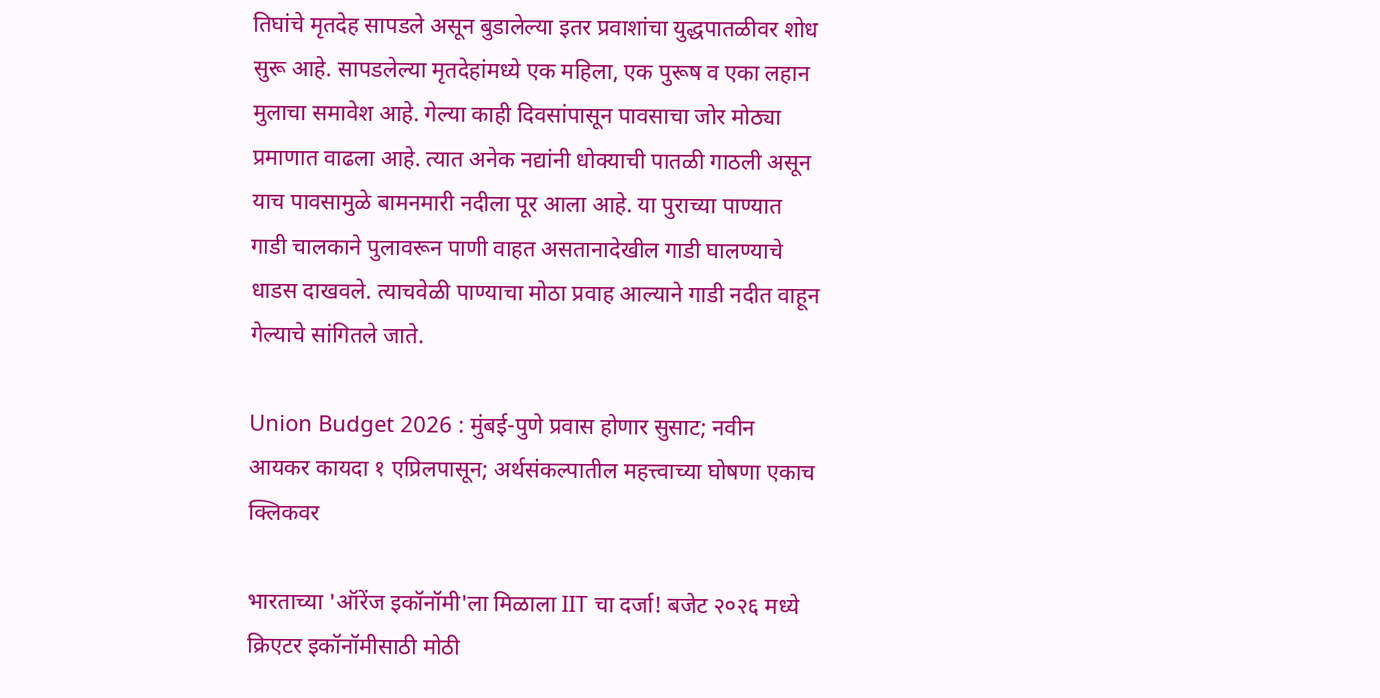तिघांचे मृतदेह सापडले असून बुडालेल्या इतर प्रवाशांचा युद्धपातळीवर शोध सुरू आहे. सापडलेल्या मृतदेहांमध्ये एक महिला, एक पुरूष व एका लहान मुलाचा समावेश आहे. गेल्या काही दिवसांपासून पावसाचा जोर मोठ्या प्रमाणात वाढला आहे. त्यात अनेक नद्यांनी धोक्याची पातळी गाठली असून याच पावसामुळे बामनमारी नदीला पूर आला आहे. या पुराच्या पाण्यात गाडी चालकाने पुलावरून पाणी वाहत असतानादेखील गाडी घालण्याचे धाडस दाखवले. त्याचवेळी पाण्याचा मोठा प्रवाह आल्याने गाडी नदीत वाहून गेल्याचे सांगितले जाते.

Union Budget 2026 : मुंबई-पुणे प्रवास होणार सुसाट; नवीन आयकर कायदा १ एप्रिलपासून; अर्थसंकल्पातील महत्त्वाच्या घोषणा एकाच क्लिकवर

भारताच्या 'ऑरेंज इकॉनॉमी'ला मिळाला IIT चा दर्जा! बजेट २०२६ मध्ये क्रिएटर इकॉनॉमीसाठी मोठी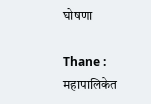घोषणा

Thane : महापालिकेत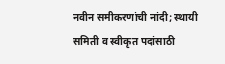नवीन समीकरणांची नांदी; स्थायी समिती व स्वीकृत पदांसाठी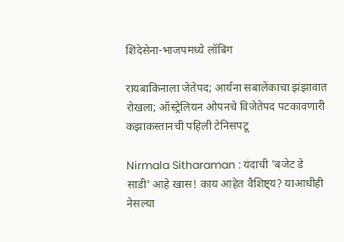शिंदेसेना-भाजपमध्ये लॉबिंग

रायबाकिनाला जेतेपद; आर्यना सबालेंकाचा झंझावात रोखला; ऑस्ट्रेलियन ओपनचे विजेतेपद पटकावणारी कझाकस्तानची पहिली टेनिसपटू

Nirmala Sitharaman : यंदाची 'बजेट डे साडी' आहे खास! काय आहेत वैशिष्ट्य? याआधीही नेसल्या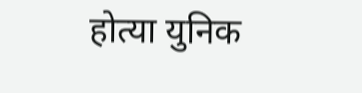होत्या युनिक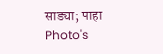साड्या; पाहा Photo's